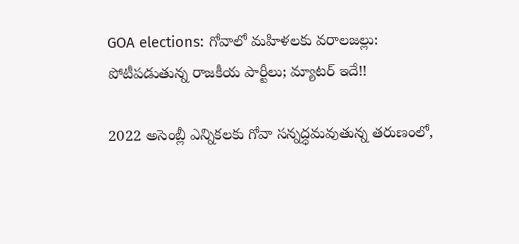GOA elections: గోవాలో మహిళలకు వరాలజల్లు: పోటీపడుతున్న రాజకీయ పార్టీలు; మ్యాటర్ ఇదే!!

2022 అసెంబ్లీ ఎన్నికలకు గోవా సన్నద్ధమవుతున్న తరుణంలో,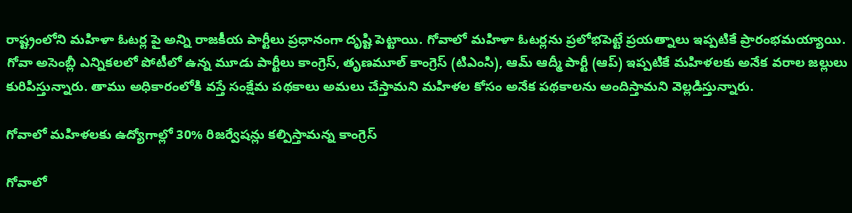రాష్ట్రంలోని మహిళా ఓటర్ల పై అన్ని రాజకీయ పార్టీలు ప్రధానంగా దృష్టి పెట్టాయి. గోవాలో మహిళా ఓటర్లను ప్రలోభపెట్టే ప్రయత్నాలు ఇప్పటికే ప్రారంభమయ్యాయి. గోవా అసెంబ్లీ ఎన్నికలలో పోటీలో ఉన్న మూడు పార్టీలు కాంగ్రెస్, తృణమూల్ కాంగ్రెస్ (టిఎంసి), ఆమ్ ఆద్మీ పార్టీ (ఆప్) ఇప్పటికే మహిళలకు అనేక వరాల జల్లులు కురిపిస్తున్నారు. తాము అధికారంలోకి వస్తే సంక్షేమ పథకాలు అమలు చేస్తామని మహిళల కోసం అనేక పథకాలను అందిస్తామని వెల్లడిస్తున్నారు.

గోవాలో మహిళలకు ఉద్యోగాల్లో 30% రిజర్వేషన్లు కల్పిస్తామన్న కాంగ్రెస్

గోవాలో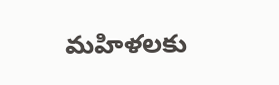మహిళలకు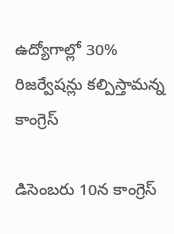ఉద్యోగాల్లో 30% రిజర్వేషన్లు కల్పిస్తామన్న కాంగ్రెస్

డిసెంబరు 10న కాంగ్రెస్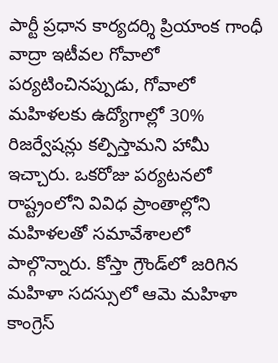పార్టీ ప్రధాన కార్యదర్శి ప్రియాంక గాంధీ వాద్రా ఇటీవల గోవాలో పర్యటించినప్పుడు, గోవాలో మహిళలకు ఉద్యోగాల్లో 30% రిజర్వేషన్లు కల్పిస్తామని హామీ ఇచ్చారు. ఒకరోజు పర్యటనలో రాష్ట్రంలోని వివిధ ప్రాంతాల్లోని మహిళలతో సమావేశాలలో పాల్గొన్నారు. కోస్తా గ్రౌండ్‌లో జరిగిన మహిళా సదస్సులో ఆమె మహిళా కాంగ్రెస్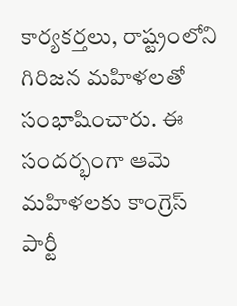కార్యకర్తలు, రాష్ట్రంలోని గిరిజన మహిళలతో సంభాషించారు. ఈ సందర్భంగా ఆమె మహిళలకు కాంగ్రెస్ పార్టీ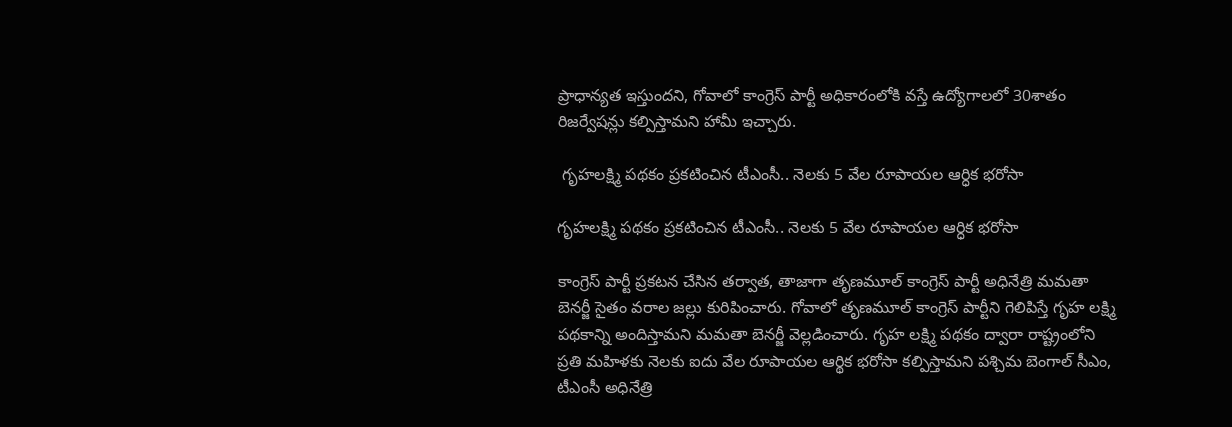ప్రాధాన్యత ఇస్తుందని, గోవాలో కాంగ్రెస్ పార్టీ అధికారంలోకి వస్తే ఉద్యోగాలలో 30శాతం రిజర్వేషన్లు కల్పిస్తామని హామీ ఇచ్చారు.

 గృహలక్ష్మి పథకం ప్రకటించిన టీఎంసీ.. నెలకు 5 వేల రూపాయల ఆర్ధిక భరోసా

గృహలక్ష్మి పథకం ప్రకటించిన టీఎంసీ.. నెలకు 5 వేల రూపాయల ఆర్ధిక భరోసా

కాంగ్రెస్ పార్టీ ప్రకటన చేసిన తర్వాత, తాజాగా తృణమూల్ కాంగ్రెస్ పార్టీ అధినేత్రి మమతా బెనర్జీ సైతం వరాల జల్లు కురిపించారు. గోవాలో తృణమూల్ కాంగ్రెస్ పార్టీని గెలిపిస్తే గృహ లక్ష్మి పథకాన్ని అందిస్తామని మమతా బెనర్జీ వెల్లడించారు. గృహ లక్ష్మి పథకం ద్వారా రాష్ట్రంలోని ప్రతి మహిళకు నెలకు ఐదు వేల రూపాయల ఆర్థిక భరోసా కల్పిస్తామని పశ్చిమ బెంగాల్ సీఎం, టీఎంసీ అధినేత్రి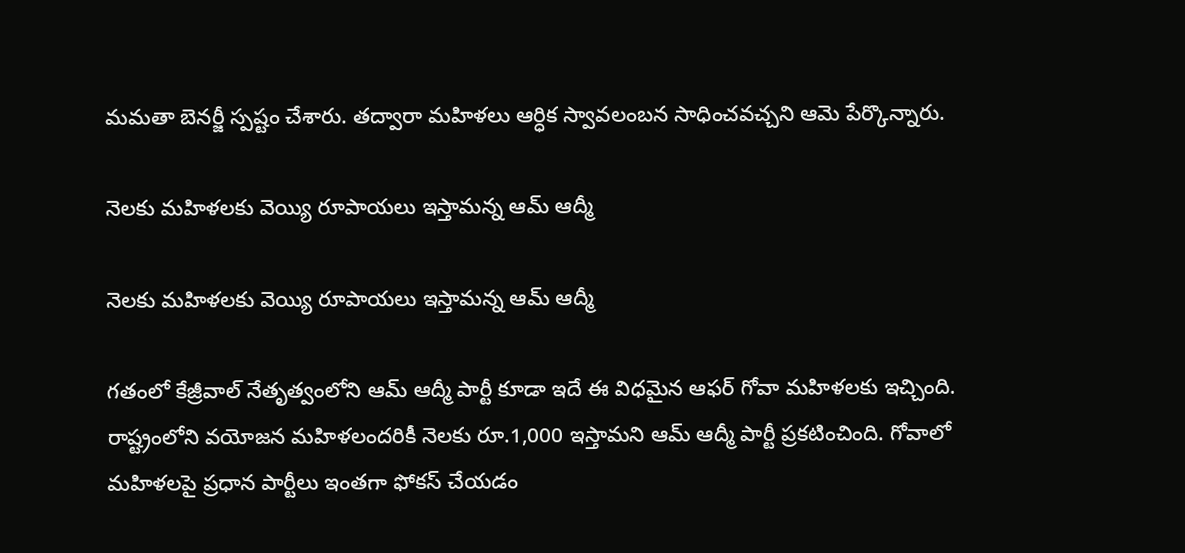మమతా బెనర్జీ స్పష్టం చేశారు. తద్వారా మహిళలు ఆర్ధిక స్వావలంబన సాధించవచ్చని ఆమె పేర్కొన్నారు.

నెలకు మహిళలకు వెయ్యి రూపాయలు ఇస్తామన్న ఆమ్ ఆద్మీ

నెలకు మహిళలకు వెయ్యి రూపాయలు ఇస్తామన్న ఆమ్ ఆద్మీ

గతంలో కేజ్రీవాల్ నేతృత్వంలోని ఆమ్ ఆద్మీ పార్టీ కూడా ఇదే ఈ విధమైన ఆఫర్ గోవా మహిళలకు ఇచ్చింది. రాష్ట్రంలోని వయోజన మహిళలందరికీ నెలకు రూ.1,000 ఇస్తామని ఆమ్ ఆద్మీ పార్టీ ప్రకటించింది. గోవాలో మహిళలపై ప్రధాన పార్టీలు ఇంతగా ఫోకస్ చేయడం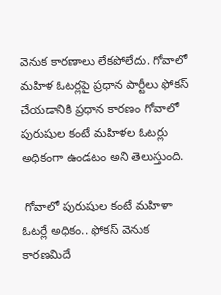వెనుక కారణాలు లేకపోలేదు. గోవాలో మహిళ ఓటర్లపై ప్రధాన పార్టీలు ఫోకస్ చేయడానికి ప్రధాన కారణం గోవాలో పురుషుల కంటే మహిళల ఓటర్లు అధికంగా ఉండటం అని తెలుస్తుంది.

 గోవాలో పురుషుల కంటే మహిళా ఓటర్లే అధికం.. ఫోకస్ వెనుక కారణమిదే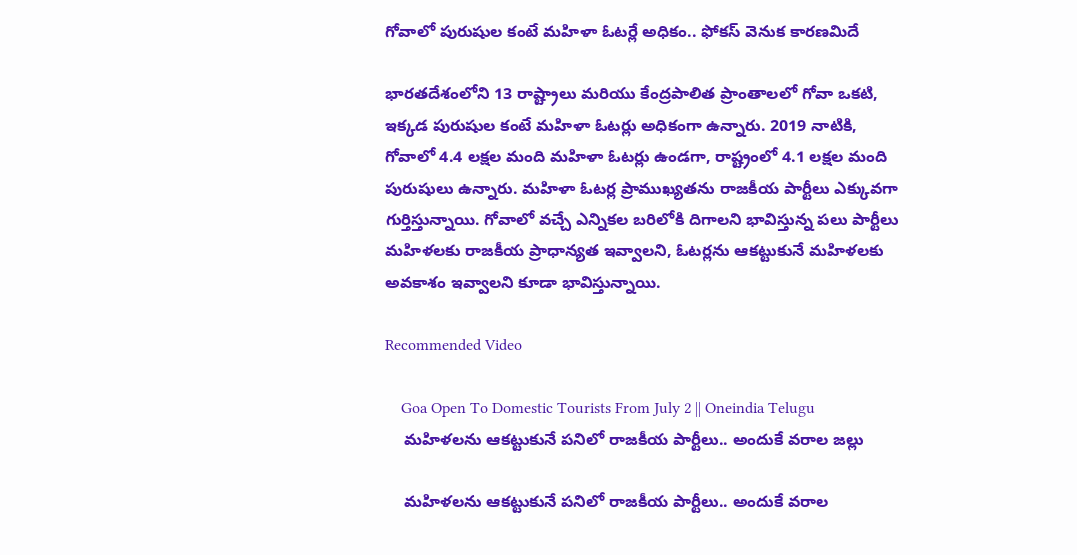గోవాలో పురుషుల కంటే మహిళా ఓటర్లే అధికం.. ఫోకస్ వెనుక కారణమిదే

భారతదేశంలోని 13 రాష్ట్రాలు మరియు కేంద్రపాలిత ప్రాంతాలలో గోవా ఒకటి, ఇక్కడ పురుషుల కంటే మహిళా ఓటర్లు అధికంగా ఉన్నారు. 2019 నాటికి, గోవాలో 4.4 లక్షల మంది మహిళా ఓటర్లు ఉండగా, రాష్ట్రంలో 4.1 లక్షల మంది పురుషులు ఉన్నారు. మహిళా ఓటర్ల ప్రాముఖ్యతను రాజకీయ పార్టీలు ఎక్కువగా గుర్తిస్తున్నాయి. గోవాలో వచ్చే ఎన్నికల బరిలోకి దిగాలని భావిస్తున్న పలు పార్టీలు మహిళలకు రాజకీయ ప్రాధాన్యత ఇవ్వాలని, ఓటర్లను ఆకట్టుకునే మహిళలకు అవకాశం ఇవ్వాలని కూడా భావిస్తున్నాయి.

Recommended Video

    Goa Open To Domestic Tourists From July 2 || Oneindia Telugu
    మహిళలను ఆకట్టుకునే పనిలో రాజకీయ పార్టీలు.. అందుకే వరాల జల్లు

    మహిళలను ఆకట్టుకునే పనిలో రాజకీయ పార్టీలు.. అందుకే వరాల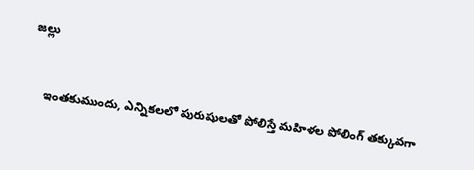జల్లు


    ఇంతకుముందు, ఎన్నికలలో పురుషులతో పోలిస్తే మహిళల పోలింగ్ తక్కువగా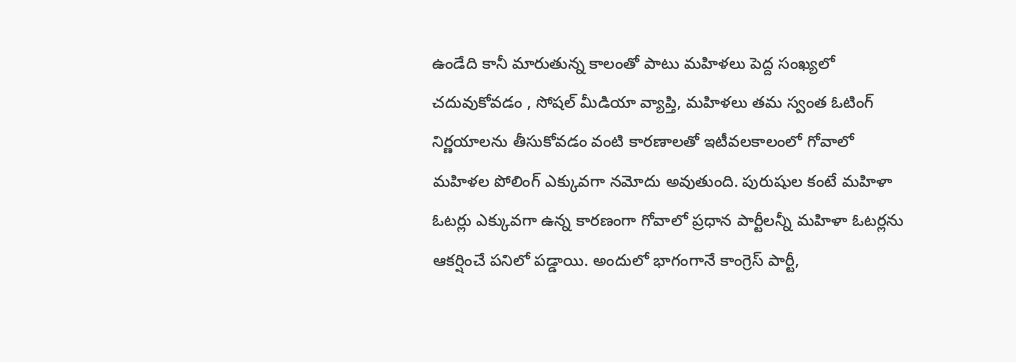ఉండేది కానీ మారుతున్న కాలంతో పాటు మహిళలు పెద్ద సంఖ్యలో చదువుకోవడం , సోషల్ మీడియా వ్యాప్తి, మహిళలు తమ స్వంత ఓటింగ్ నిర్ణయాలను తీసుకోవడం వంటి కారణాలతో ఇటీవలకాలంలో గోవాలో మహిళల పోలింగ్ ఎక్కువగా నమోదు అవుతుంది. పురుషుల కంటే మహిళా ఓటర్లు ఎక్కువగా ఉన్న కారణంగా గోవాలో ప్రధాన పార్టీలన్నీ మహిళా ఓటర్లను ఆకర్షించే పనిలో పడ్డాయి. అందులో భాగంగానే కాంగ్రెస్ పార్టీ,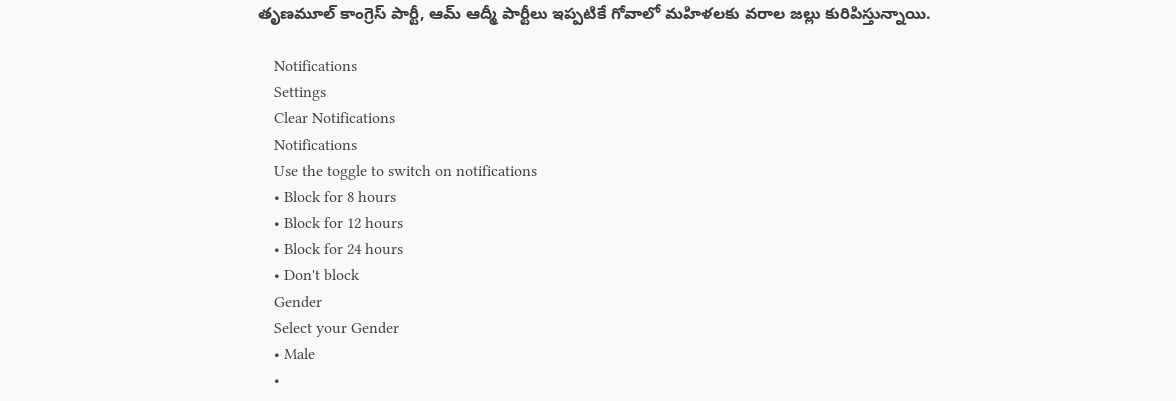తృణమూల్ కాంగ్రెస్ పార్టీ, ఆమ్ ఆద్మీ పార్టీలు ఇప్పటికే గోవాలో మహిళలకు వరాల జల్లు కురిపిస్తున్నాయి.

    Notifications
    Settings
    Clear Notifications
    Notifications
    Use the toggle to switch on notifications
    • Block for 8 hours
    • Block for 12 hours
    • Block for 24 hours
    • Don't block
    Gender
    Select your Gender
    • Male
    •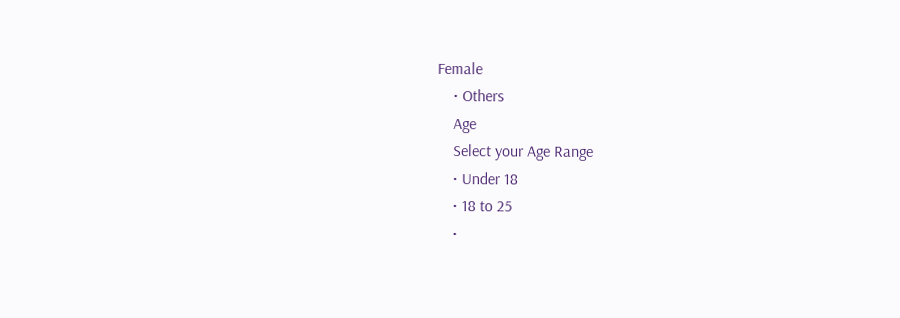Female
    • Others
    Age
    Select your Age Range
    • Under 18
    • 18 to 25
    •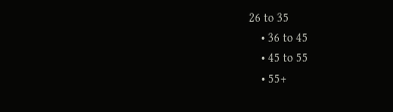26 to 35
    • 36 to 45
    • 45 to 55
    • 55+